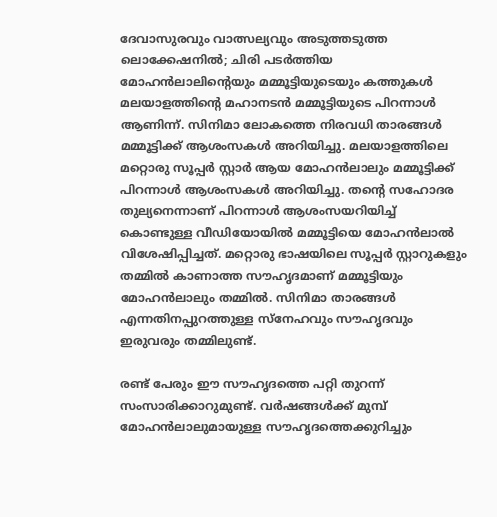ദേവാസുരവും വാത്സല്യവും അടുത്തടുത്ത ലൊക്കേഷനിൽ; ചിരി പടർത്തിയ മോഹൻലാലിന്റെയും മമ്മൂട്ടിയുടെയും കത്തുകൾ
മലയാളത്തിന്റെ മഹാനടൻ മമ്മൂട്ടിയുടെ പിറന്നാൾ ആണിന്ന്. സിനിമാ ലോകത്തെ നിരവധി താരങ്ങൾ മമ്മൂട്ടിക്ക് ആശംസകൾ അറിയിച്ചു. മലയാളത്തിലെ മറ്റൊരു സൂപ്പർ സ്റ്റാർ ആയ മോഹൻലാലും മമ്മൂട്ടിക്ക് പിറന്നാൾ ആശംസകൾ അറിയിച്ചു. തന്റെ സഹോദര തുല്യനെന്നാണ് പിറന്നാൾ ആശംസയറിയിച്ച് കൊണ്ടുള്ള വീഡിയോയിൽ മമ്മൂട്ടിയെ മോഹൻലാൽ വിശേഷിപ്പിച്ചത്. മറ്റൊരു ഭാഷയിലെ സൂപ്പർ സ്റ്റാറുകളും തമ്മിൽ കാണാത്ത സൗഹൃദമാണ് മമ്മൂട്ടിയും മോഹൻലാലും തമ്മിൽ. സിനിമാ താരങ്ങൾ എന്നതിനപ്പുറത്തുള്ള സ്നേഹവും സൗഹൃദവും ഇരുവരും തമ്മിലുണ്ട്.

രണ്ട് പേരും ഈ സൗഹൃദത്തെ പറ്റി തുറന്ന് സംസാരിക്കാറുമുണ്ട്. വർഷങ്ങൾക്ക് മുമ്പ് മോഹൻലാലുമായുള്ള സൗഹൃദത്തെക്കുറിച്ചും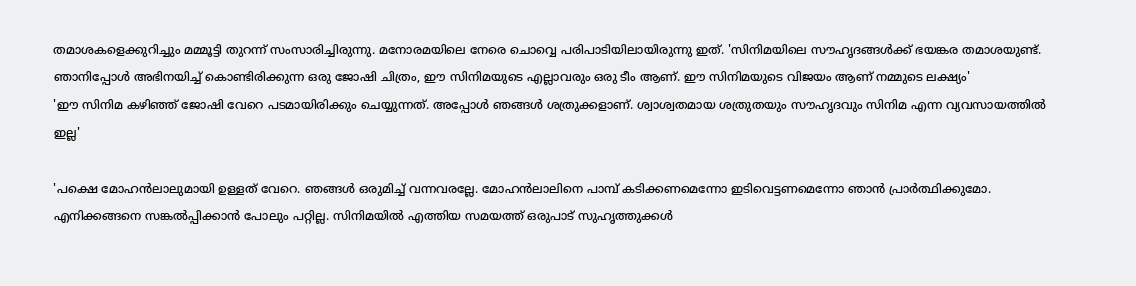തമാശകളെക്കുറിച്ചും മമ്മൂട്ടി തുറന്ന് സംസാരിച്ചിരുന്നു. മനോരമയിലെ നേരെ ചൊവ്വെ പരിപാടിയിലായിരുന്നു ഇത്. 'സിനിമയിലെ സൗഹൃദങ്ങൾക്ക് ഭയങ്കര തമാശയുണ്ട്. ഞാനിപ്പോൾ അഭിനയിച്ച് കൊണ്ടിരിക്കുന്ന ഒരു ജോഷി ചിത്രം, ഈ സിനിമയുടെ എല്ലാവരും ഒരു ടീം ആണ്. ഈ സിനിമയുടെ വിജയം ആണ് നമ്മുടെ ലക്ഷ്യം'
'ഈ സിനിമ കഴിഞ്ഞ് ജോഷി വേറെ പടമായിരിക്കും ചെയ്യുന്നത്. അപ്പോൾ ഞങ്ങൾ ശത്രുക്കളാണ്. ശ്വാശ്വതമായ ശത്രുതയും സൗഹൃദവും സിനിമ എന്ന വ്യവസായത്തിൽ ഇല്ല'

'പക്ഷെ മോഹൻലാലുമായി ഉള്ളത് വേറെ. ഞങ്ങൾ ഒരുമിച്ച് വന്നവരല്ലേ. മോഹൻലാലിനെ പാമ്പ് കടിക്കണമെന്നോ ഇടിവെട്ടണമെന്നോ ഞാൻ പ്രാർത്ഥിക്കുമോ. എനിക്കങ്ങനെ സങ്കൽപ്പിക്കാൻ പോലും പറ്റില്ല. സിനിമയിൽ എത്തിയ സമയത്ത് ഒരുപാട് സുഹൃത്തുക്കൾ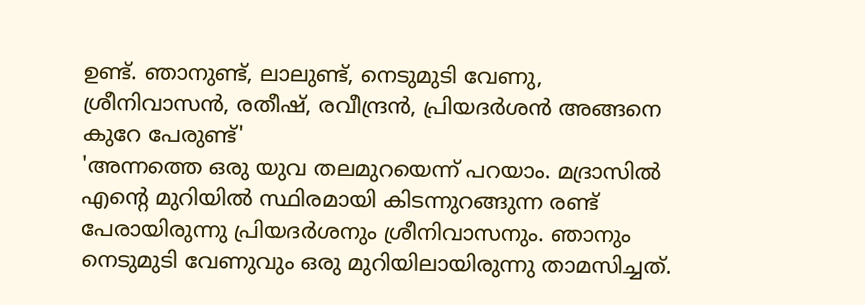ഉണ്ട്. ഞാനുണ്ട്, ലാലുണ്ട്, നെടുമുടി വേണു, ശ്രീനിവാസൻ, രതീഷ്, രവീന്ദ്രൻ, പ്രിയദർശൻ അങ്ങനെ കുറേ പേരുണ്ട്'
'അന്നത്തെ ഒരു യുവ തലമുറയെന്ന് പറയാം. മദ്രാസിൽ എന്റെ മുറിയിൽ സ്ഥിരമായി കിടന്നുറങ്ങുന്ന രണ്ട് പേരായിരുന്നു പ്രിയദർശനും ശ്രീനിവാസനും. ഞാനും നെടുമുടി വേണുവും ഒരു മുറിയിലായിരുന്നു താമസിച്ചത്.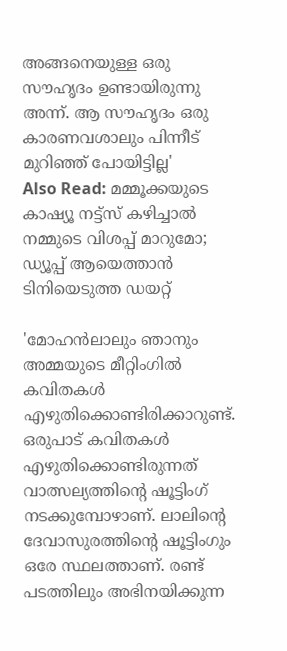അങ്ങനെയുള്ള ഒരു സൗഹൃദം ഉണ്ടായിരുന്നു അന്ന്. ആ സൗഹൃദം ഒരു കാരണവശാലും പിന്നീട് മുറിഞ്ഞ് പോയിട്ടില്ല'
Also Read: മമ്മൂക്കയുടെ കാഷ്യൂ നട്ട്സ് കഴിച്ചാൽ നമ്മുടെ വിശപ്പ് മാറുമോ; ഡ്യൂപ്പ് ആയെത്താൻ ടിനിയെടുത്ത ഡയറ്റ്

'മോഹൻലാലും ഞാനും അമ്മയുടെ മീറ്റിംഗിൽ കവിതകൾ എഴുതിക്കൊണ്ടിരിക്കാറുണ്ട്. ഒരുപാട് കവിതകൾ എഴുതിക്കൊണ്ടിരുന്നത് വാത്സല്യത്തിന്റെ ഷൂട്ടിംഗ് നടക്കുമ്പോഴാണ്. ലാലിന്റെ ദേവാസുരത്തിന്റെ ഷൂട്ടിംഗും ഒരേ സ്ഥലത്താണ്. രണ്ട് പടത്തിലും അഭിനയിക്കുന്ന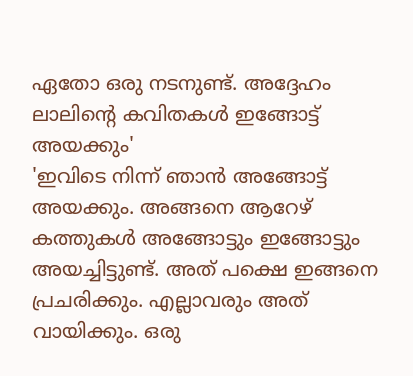ഏതോ ഒരു നടനുണ്ട്. അദ്ദേഹം ലാലിന്റെ കവിതകൾ ഇങ്ങോട്ട് അയക്കും'
'ഇവിടെ നിന്ന് ഞാൻ അങ്ങോട്ട് അയക്കും. അങ്ങനെ ആറേഴ് കത്തുകൾ അങ്ങോട്ടും ഇങ്ങോട്ടും അയച്ചിട്ടുണ്ട്. അത് പക്ഷെ ഇങ്ങനെ പ്രചരിക്കും. എല്ലാവരും അത് വായിക്കും. ഒരു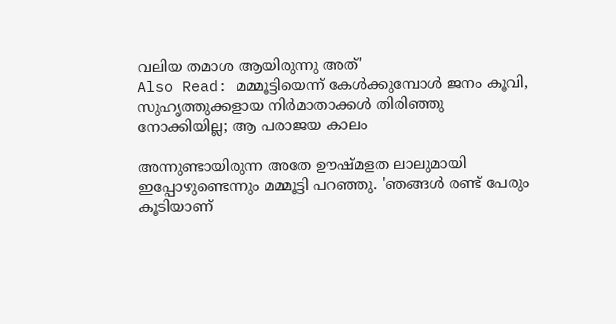വലിയ തമാശ ആയിരുന്നു അത്'
Also Read: മമ്മൂട്ടിയെന്ന് കേൾക്കുമ്പോൾ ജനം കൂവി, സുഹൃത്തുക്കളായ നിർമാതാക്കൾ തിരിഞ്ഞു നോക്കിയില്ല; ആ പരാജയ കാലം

അന്നുണ്ടായിരുന്ന അതേ ഊഷ്മളത ലാലുമായി ഇപ്പോഴുണ്ടെന്നും മമ്മൂട്ടി പറഞ്ഞു. 'ഞങ്ങൾ രണ്ട് പേരും കൂടിയാണ്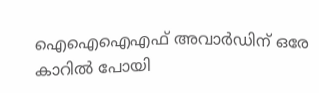ഐഐഐഎഫ് അവാർഡിന് ഒരേ കാറിൽ പോയി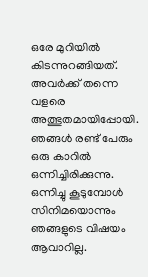ഒരേ മുറിയിൽ കിടന്നുറങ്ങിയത്. അവർക്ക് തന്നെ വളരെ അത്ഭുതമായിപ്പോയി. ഞങ്ങൾ രണ്ട് പേരും ഒരു കാറിൽ ഒന്നിച്ചിരിക്കുന്നു. ഒന്നിച്ചു കൂടുമ്പോൾ സിനിമയൊന്നും ഞങ്ങളുടെ വിഷയം ആവാറില്ല.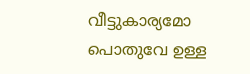വീട്ടുകാര്യമോ പൊതുവേ ഉള്ള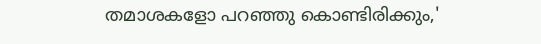തമാശകളോ പറഞ്ഞു കൊണ്ടിരിക്കും,'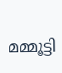മമ്മൂട്ടി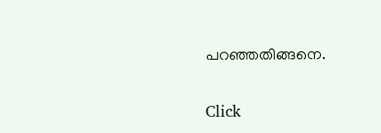പറഞ്ഞതിങ്ങനെ.


Click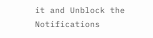it and Unblock the Notifications